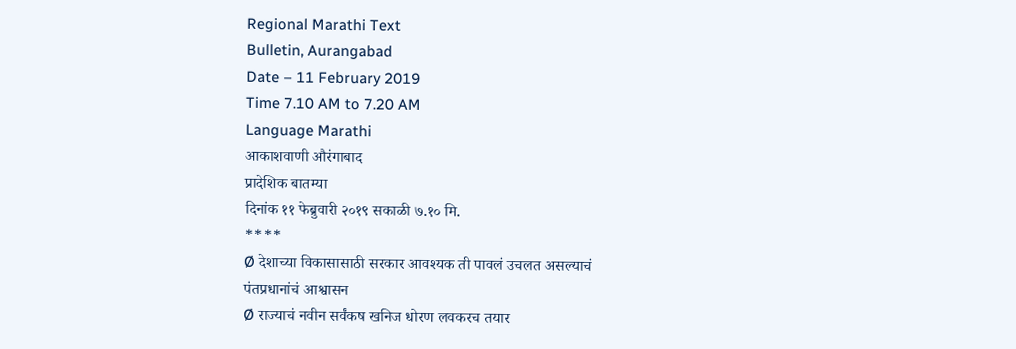Regional Marathi Text
Bulletin, Aurangabad
Date – 11 February 2019
Time 7.10 AM to 7.20 AM
Language Marathi
आकाशवाणी औरंगाबाद
प्रादेशिक बातम्या
दिनांक ११ फेब्रुवारी २०१९ सकाळी ७.१० मि.
****
Ø देशाच्या विकासासाठी सरकार आवश्यक ती पावलं उचलत असल्याचं
पंतप्रधानांचं आश्वासन
Ø राज्याचं नवीन सर्वंकष खनिज धोरण लवकरच तयार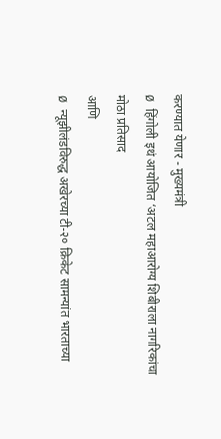करण्यात येणार - मुख्यमंत्री
Ø हिंगोली इथं आयोजित ‘अटल महाआरोग्य शिबीराला नागरिकांचा
मोठा प्रतिसाद
आणि
Ø न्यूझीलंडविरुद्ध अखेरच्या टी-२० क्रिकेट सामन्यांत भारताच्या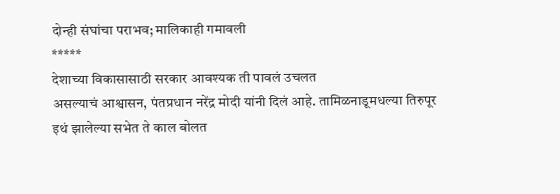दोन्ही संघांचा पराभव; मालिकाही गमावली
*****
देशाच्या विकासासाठी सरकार आवश्यक ती पावलं उचलत
असल्याचं आश्वासन, पंतप्रधान नरेंद्र मोदी यांनी दिलं आहे. तामिळनाडूमधल्या तिरुपूर
इथं झालेल्या सभेत ते काल बोलत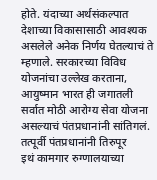होते. यंदाच्या अर्थसंकल्पात देशाच्या विकासासाठी आवश्यक
असलेले अनेक निर्णय घेतल्याचं ते म्हणाले. सरकारच्या विविध योजनांचा उल्लेख करताना,
आयुष्मान भारत ही जगातली सर्वात मोठी आरोग्य सेवा योजना असल्याचं पंतप्रधानांनी सांतिगलं.
तत्पूर्वी पंतप्रधानांनी तिरुपूर
इथं कामगार रुग्णालयाच्या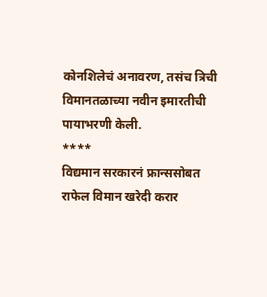कोनशिलेचं अनावरण, तसंच त्रिची
विमानतळाच्या नवीन इमारतीची पायाभरणी केली.
****
विद्यमान सरकारनं फ्रान्ससोबत
राफेल विमान खरेदी करार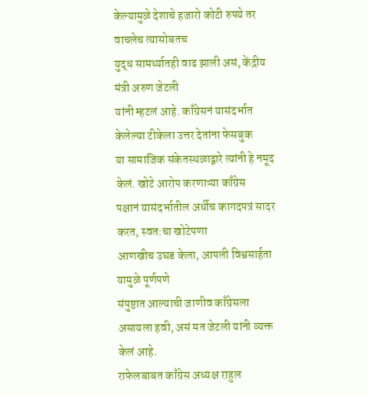केल्यामुळे देशाचे हजारो कोटी रुपये तर वाचलेच त्यासोबतच
युद्ध सामर्थ्यातही वाढ झाली असं, केंद्रीय मंत्री अरुण जेटली
यांनी म्हटलं आहे. काँग्रेसनं यासंदर्भात
केलेल्या टीकेला उत्तर देतांना फेसबुक
या सामाजिक संकेतस्थळाद्वारे त्यांनी हे नमूद केलं. खोटे आरोप करणाऱ्या काँग्रेस
पक्षानं यासंदर्भातील अर्धीच कागदपत्रं सादर करत, स्वत:चा खोटेपणा
आणखीच उघड केला, आपली विश्वसार्हता यामुळे पूर्णपणे
संपुष्टात आल्याची जाणीव काँग्रेसला असायला हवी, असं मत जेटली यांनी व्यक्त केलं आहे.
राफेलबाबत काँग्रेस अध्यक्ष राहुल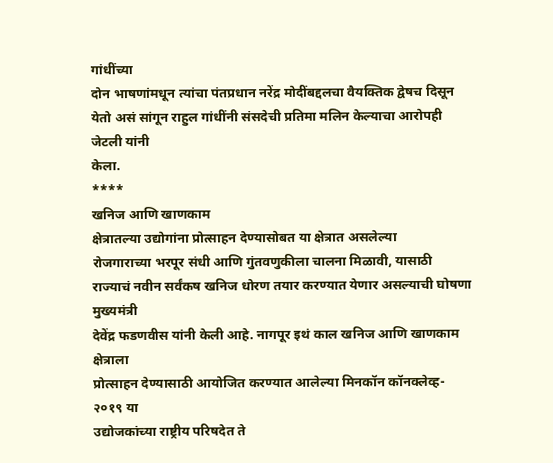गांधींच्या
दोन भाषणांमधून त्यांचा पंतप्रधान नरेंद्र मोदींबद्दलचा वैयक्तिक द्वेषच दिसून
येतो असं सांगून राहुल गांधींनी संसदेची प्रतिमा मलिन केल्याचा आरोपही जेटली यांनी
केला.
****
खनिज आणि खाणकाम
क्षेत्रातल्या उद्योगांना प्रोत्साहन देण्यासोबत या क्षेत्रात असलेल्या
रोजगाराच्या भरपूर संधी आणि गुंतवणुकीला चालना मिळावी, यासाठी
राज्याचं नवीन सर्वंकष खनिज धोरण तयार करण्यात येणार असल्याची घोषणा मुख्यमंत्री
देवेंद्र फडणवीस यांनी केली आहे. नागपूर इथं काल खनिज आणि खाणकाम क्षेत्राला
प्रोत्साहन देण्यासाठी आयोजित करण्यात आलेल्या मिनकॉन कॉनक्लेव्ह- २०१९ या
उद्योजकांच्या राष्ट्रीय परिषदेत ते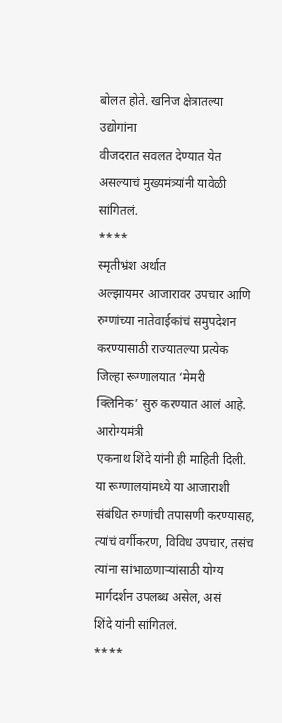बोलत होते. खनिज क्षेत्रातल्या उद्योगांना
वीजदरात सवलत देण्यात येत असल्याचं मुख्यमंत्र्यांनी यावेळी सांगितलं.
****
स्मृतीभ्रंश अर्थात
अल्झायमर आजारावर उपचार आणि
रुग्णांच्या नातेवाईकांचं समुपदेशन करण्यासाठी राज्यातल्या प्रत्येक जिल्हा रूग्णालयात ‘मेमरी
क्लिनिक’ सुरु करण्यात आलं आहे.
आरोग्यमंत्री
एकनाथ शिंदे यांनी ही माहिती दिली. या रूग्णालयांमध्ये या आजाराशी संबंधित रुग्णांची तपासणी करण्यासह, त्यांचं वर्गीकरण, विविध उपचार, तसंच त्यांना सांभाळणाऱ्यांसाठी योग्य मार्गदर्शन उपलब्ध असेल, असं
शिंदे यांनी सांगितलं.
****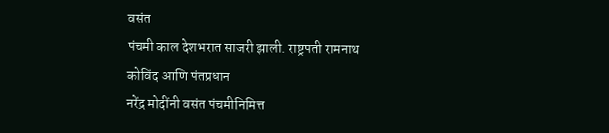वसंत
पंचमी काल देशभरात साजरी झाली. राष्ट्रपती रामनाथ कोविंद आणि पंतप्रधान
नरेंद्र मोदींनी वसंत पंचमीनिमित्त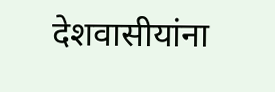देशवासीयांना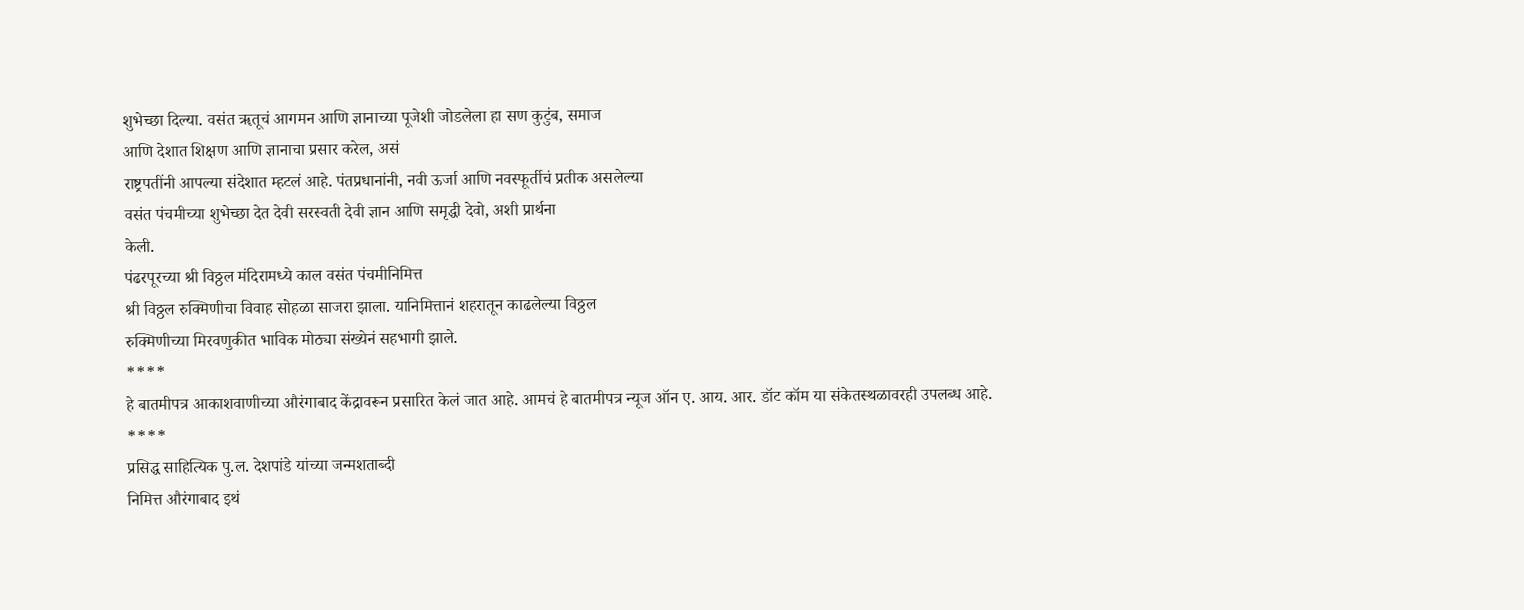शुभेच्छा दिल्या. वसंत ॠतूचं आगमन आणि ज्ञानाच्या पूजेशी जोडलेला हा सण कुटुंब, समाज
आणि देशात शिक्षण आणि ज्ञानाचा प्रसार करेल, असं
राष्ट्रपतींनी आपल्या संदेशात म्हटलं आहे. पंतप्रधानांनी, नवी ऊर्जा आणि नवस्फूर्तीचं प्रतीक असलेल्या
वसंत पंचमीच्या शुभेच्छा देत देवी सरस्वती देवी ज्ञान आणि समृद्धी देवो, अशी प्रार्थना
केली.
पंढरपूरच्या श्री विठ्ठल मंदिरामध्ये काल वसंत पंचमीनिमित्त
श्री विठ्ठल रुक्मिणीचा विवाह सोहळा साजरा झाला. यानिमित्तानं शहरातून काढलेल्या विठ्ठल
रुक्मिणीच्या मिरवणुकीत भाविक मोठ्या संख्येनं सहभागी झाले.
****
हे बातमीपत्र आकाशवाणीच्या औरंगाबाद केंद्रावरून प्रसारित केलं जात आहे. आमचं हे बातमीपत्र न्यूज ऑन ए. आय. आर. डॉट कॉम या संकेतस्थळावरही उपलब्ध आहे.
****
प्रसिद्ध साहित्यिक पु.ल. देशपांडे यांच्या जन्मशताब्दी
निमित्त औरंगाबाद इथं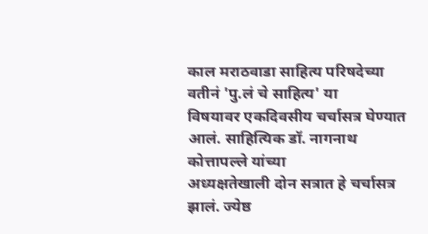काल मराठवाडा साहित्य परिषदेच्या वतीनं 'पु.लं चे साहित्य' या
विषयावर एकदिवसीय चर्चासत्र घेण्यात आलं. साहित्यिक डॉ. नागनाथ कोत्तापल्ले यांच्या
अध्यक्षतेखाली दोन सत्रात हे चर्चासत्र झालं. ज्येष्ठ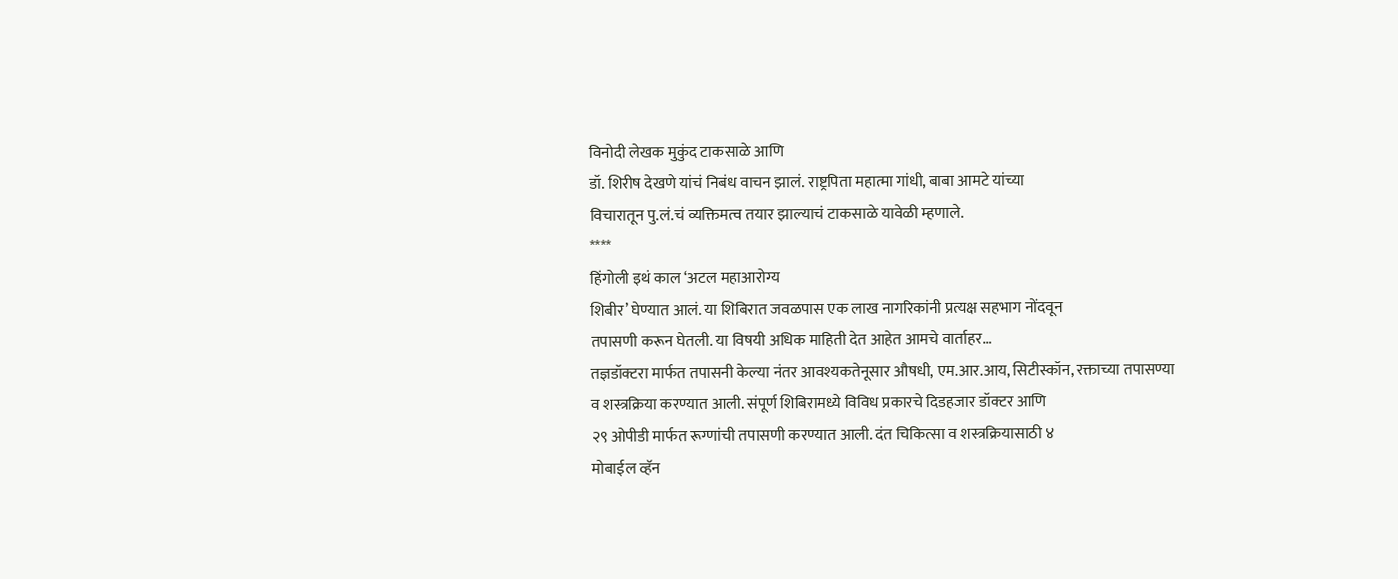विनोदी लेखक मुकुंद टाकसाळे आणि
डॉ. शिरीष देखणे यांचं निबंध वाचन झालं. राष्ट्रपिता महात्मा गांधी, बाबा आमटे यांच्या
विचारातून पु.लं.चं व्यक्तिमत्व तयार झाल्याचं टाकसाळे यावेळी म्हणाले.
****
हिंगोली इथं काल ‘अटल महाआरोग्य
शिबीर’ घेण्यात आलं. या शिबिरात जवळपास एक लाख नागरिकांनी प्रत्यक्ष सहभाग नोंदवून
तपासणी करून घेतली. या विषयी अधिक माहिती देत आहेत आमचे वार्ताहर…
तज्ञडॉक्टरा मार्फत तपासनी केल्या नंतर आवश्यकतेनूसार औषधी, एम.आर.आय, सिटीस्कॉन, रक्ताच्या तपासण्या
व शस्त्रक्रिया करण्यात आली. संपूर्ण शिबिरामध्ये विविध प्रकारचे दिडहजार डॉक्टर आणि
२९ ओपीडी मार्फत रूग्णांची तपासणी करण्यात आली. दंत चिकित्सा व शस्त्रक्रियासाठी ४
मोबाईल व्हॅन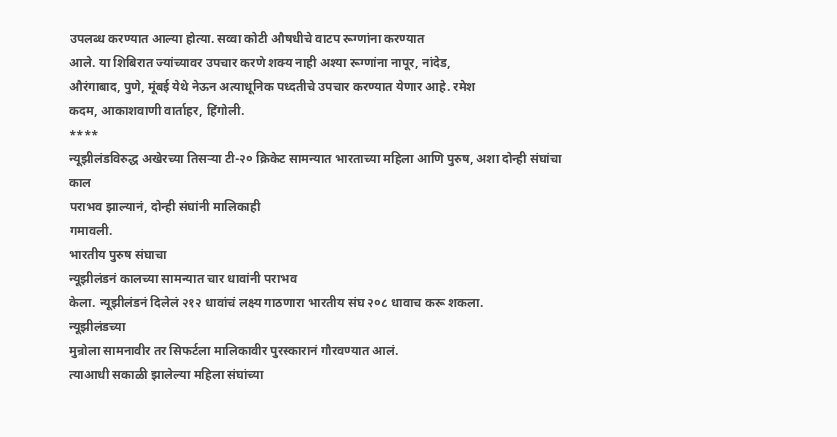उपलब्ध करण्यात आल्या होत्या. सव्वा कोटी औषधीचे वाटप रूग्णांना करण्यात
आले. या शिबिरात ज्यांच्यावर उपचार करणे शक्य नाही अश्या रूग्णांना नापूर, नांदेड,
औरंगाबाद, पुणे, मूंबई येथे नेऊन अत्याधूनिक पध्दतीचे उपचार करण्यात येणार आहे. रमेश
कदम, आकाशवाणी वार्ताहर, हिंगोली.
****
न्यूझीलंडविरुद्ध अखेरच्या तिसऱ्या टी-२० क्रिकेट सामन्यात भारताच्या महिला आणि पुरुष, अशा दोन्ही संघांचा काल
पराभव झाल्यानं, दोन्ही संघांनी मालिकाही
गमावली.
भारतीय पुरुष संघाचा
न्यूझीलंडनं कालच्या सामन्यात चार धावांनी पराभव
केला. न्यूझीलंडनं दिलेलं २१२ धावांचं लक्ष्य गाठणारा भारतीय संघ २०८ धावाच करू शकला.
न्यूझीलंडच्या
मुन्रोला सामनावीर तर सिफर्टला मालिकावीर पुरस्कारानं गौरवण्यात आलं.
त्याआधी सकाळी झालेल्या महिला संघांच्या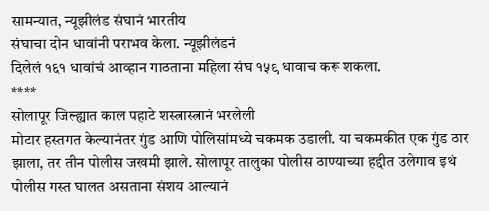सामन्यात, न्यूझीलंड संघानं भारतीय
संघाचा दोन धावांनी पराभव केला. न्यूझीलंडनं
दिलेलं १६१ धावांचं आव्हान गाठताना महिला संघ १५९ धावाच करू शकला.
****
सोलापूर जिल्ह्यात काल पहाटे शस्त्रास्त्रानं भरलेली
मोटार हस्तगत केल्यानंतर गुंड आणि पोलिसांमध्ये चकमक उडाली. या चकमकीत एक गुंड ठार
झाला, तर तीन पोलीस जखमी झाले. सोलापूर तालुका पोलीस ठाण्याच्या हद्दीत उलेगाव इथं
पोलीस गस्त घालत असताना संशय आल्यानं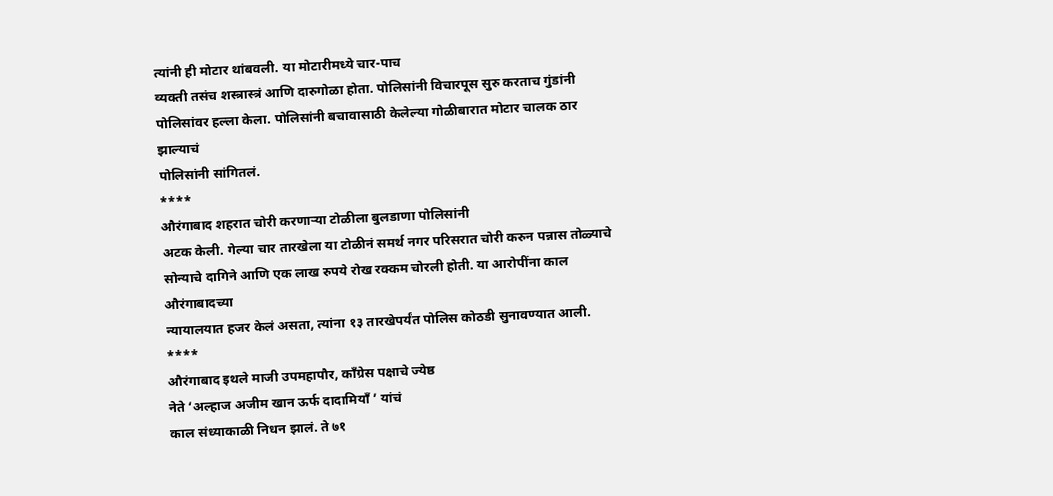त्यांनी ही मोटार थांबवली. या मोटारीमध्ये चार-पाच
व्यक्ती तसंच शस्त्रास्त्रं आणि दारुगोळा होता. पोलिसांनी विचारपूस सुरु करताच गुंडांनी
पोलिसांवर हल्ला केला. पोलिसांनी बचावासाठी केलेल्या गोळीबारात मोटार चालक ठार झाल्याचं
पोलिसांनी सांगितलं.
****
औरंगाबाद शहरात चोरी करणाऱ्या टोळीला बुलडाणा पोलिसांनी
अटक केली. गेल्या चार तारखेला या टोळीनं समर्थ नगर परिसरात चोरी करुन पन्नास तोळ्याचे
सोन्याचे दागिने आणि एक लाख रुपये रोख रक्कम चोरली होती. या आरोपींना काल औरंगाबादच्या
न्यायालयात हजर केलं असता, त्यांना १३ तारखेपर्यंत पोलिस कोठडी सुनावण्यात आली.
****
औरंगाबाद इथले माजी उपमहापौर, काँग्रेस पक्षाचे ज्येष्ठ
नेते ‘अल्हाज अजीम खान ऊर्फ दादामियाँ ’ यांचं
काल संध्याकाळी निधन झालं. ते ७१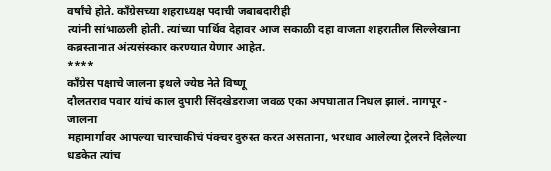वर्षांचे होते. काँग्रेसच्या शहराध्यक्ष पदाची जबाबदारीही
त्यांनी सांभाळली होती. त्यांच्या पार्थिव देहावर आज सकाळी दहा वाजता शहरातील सिल्लेखाना
कब्रस्तानात अंत्यसंस्कार करण्यात येणार आहेत.
****
काँग्रेस पक्षाचे जालना इथले ज्येष्ठ नेते विष्णू
दौलतराव पवार यांचं काल दुपारी सिंदखेडराजा जवळ एका अपघातात निधल झालं. नागपूर - जालना
महामार्गावर आपल्या चारचाकीचं पंक्चर दुरुस्त करत असताना, भरधाव आलेल्या ट्रेलरने दिलेल्या धडकेत त्यांच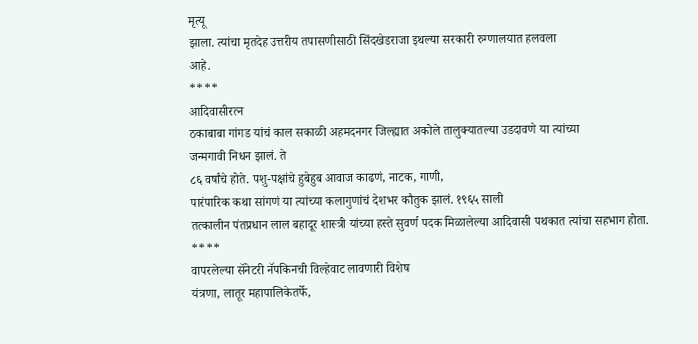मृत्यू
झाला. त्यांचा मृतदेह उत्तरीय तपासणीसाठी सिंदखेडराजा इथल्या सरकारी रुग्णालयात हलवला
आहे.
****
आदिवासीरत्न
ठकाबाबा गांगड यांचं काल सकाळी अहमदनगर जिल्ह्यात अकोले तालुक्यातल्या उडदावणे या त्यांच्या
जन्मगावी निधन झालं. ते
८६ वर्षांचे होते. पशु-पक्षांचे हुबेहुब आवाज काढणं, नाटक, गाणी,
पारंपारिक कथा सांगणं या त्यांच्या कलागुणांचं देशभर कौतुक झालं. १९६५ साली
तत्कालीन पंतप्रधान लाल बहादूर शास्त्री यांच्या हस्ते सुवर्ण पदक मिळालेल्या आदिवासी पथकात त्यांचा सहभाग होता.
****
वापरलेल्या सॅनेटरी नॅपकिनची विल्हेवाट लावणारी विशेष
यंत्रणा, लातूर महापालिकेतर्फे,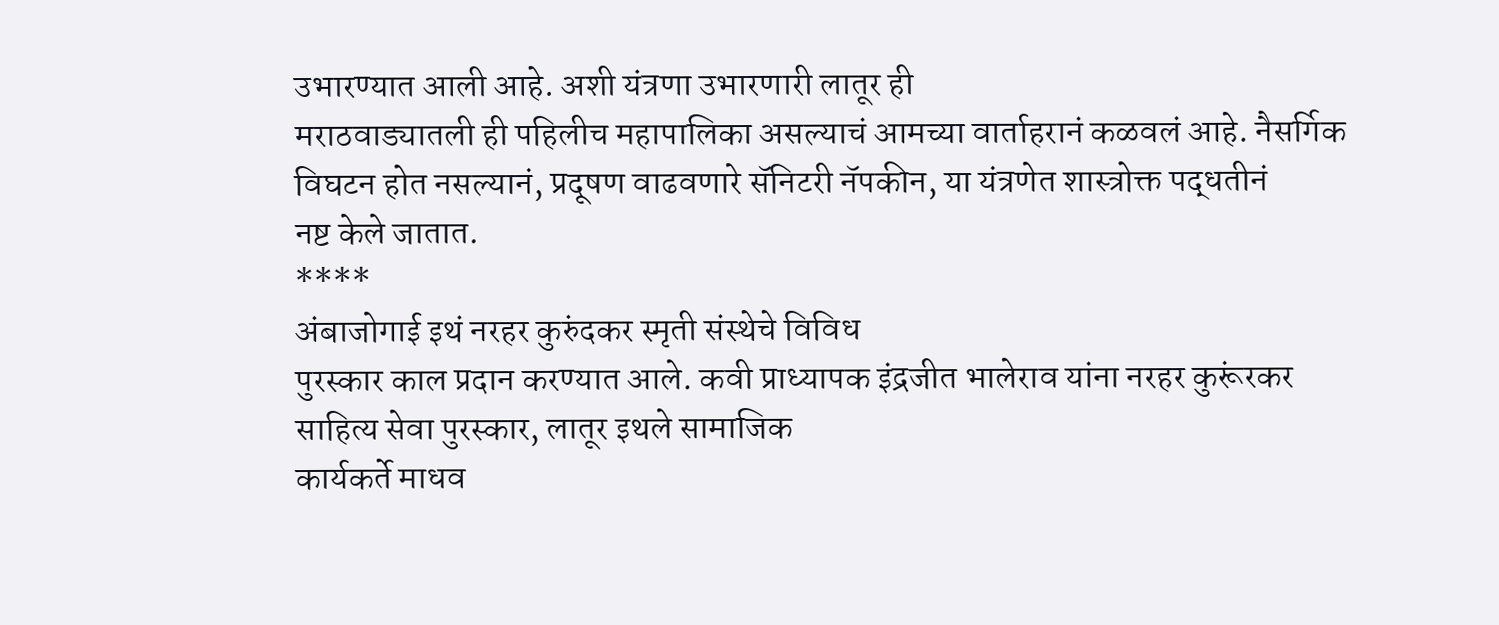उभारण्यात आली आहे. अशी यंत्रणा उभारणारी लातूर ही
मराठवाड्यातली ही पहिलीच महापालिका असल्याचं आमच्या वार्ताहरानं कळवलं आहे. नैसर्गिक
विघटन होत नसल्यानं, प्रदूषण वाढवणारे सॅनिटरी नॅपकीन, या यंत्रणेत शास्त्रोक्त पद्धतीनं
नष्ट केले जातात.
****
अंबाजोगाई इथं नरहर कुरुंदकर स्मृती संस्थेचे विविध
पुरस्कार काल प्रदान करण्यात आले. कवी प्राध्यापक इंद्रजीत भालेराव यांना नरहर कुरूंरकर
साहित्य सेवा पुरस्कार, लातूर इथले सामाजिक
कार्यकर्ते माधव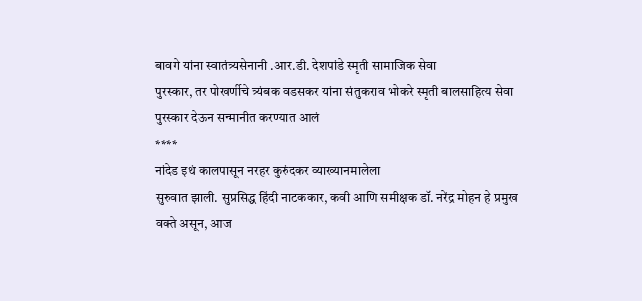बावगे यांना स्वातंत्र्यसेनानी .आर.डी. देशपांडे स्मृती सामाजिक सेवा
पुरस्कार, तर पोखर्णीचे त्र्यंबक वडसकर यांना संतुकराव भोकरे स्मृती बालसाहित्य सेवा
पुरस्कार देऊन सन्मानीत करण्यात आलं
****
नांदेड इथं कालपासून नरहर कुरुंदकर व्याख्यानमालेला
सुरुवात झाली. सुप्रसिद्ध हिंदी नाटककार, कवी आणि समीक्षक डॉ. नरेंद्र मोहन हे प्रमुख
वक्ते असून, आज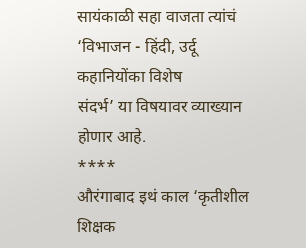सायंकाळी सहा वाजता त्यांचं ‘विभाजन - हिंदी, उर्दू कहानियोंका विशेष
संदर्भ’ या विषयावर व्याख्यान होणार आहे.
****
औरंगाबाद इथं काल ‘कृतीशील शिक्षक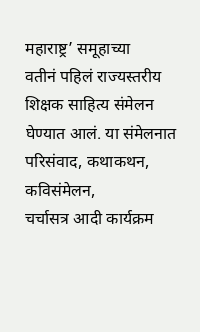महाराष्ट्र’ समूहाच्या
वतीनं पहिलं राज्यस्तरीय शिक्षक साहित्य संमेलन घेण्यात आलं. या संमेलनात परिसंवाद, कथाकथन, कविसंमेलन,
चर्चासत्र आदी कार्यक्रम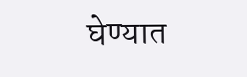घेण्यात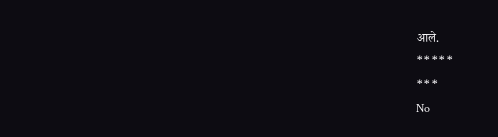आले.
*****
***
No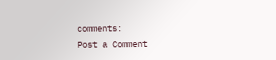comments:
Post a Comment